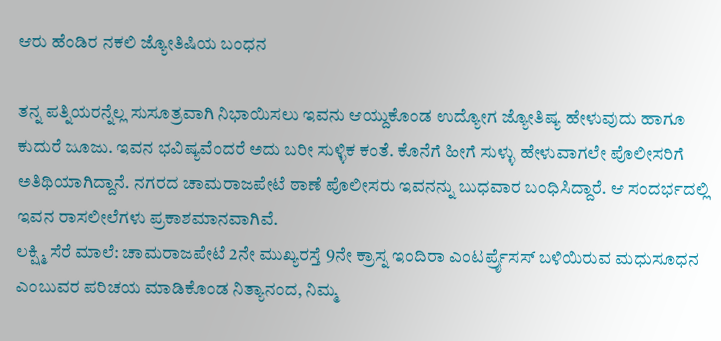ಆರು ಹೆಂಡಿರ ನಕಲಿ ಜ್ಯೋತಿಷಿಯ ಬಂಧನ

ತನ್ನ ಪತ್ನಿಯರನ್ನೆಲ್ಲ ಸುಸೂತ್ರವಾಗಿ ನಿಭಾಯಿಸಲು ಇವನು ಆಯ್ದುಕೊಂಡ ಉದ್ಯೋಗ ಜ್ಯೋತಿಷ್ಯ ಹೇಳುವುದು ಹಾಗೂ ಕುದುರೆ ಜೂಜು. ಇವನ ಭವಿಷ್ಯವೆಂದರೆ ಅದು ಬರೀ ಸುಳ್ಳಿಕ ಕಂತೆ. ಕೊನೆಗೆ ಹೀಗೆ ಸುಳ್ಳು ಹೇಳುವಾಗಲೇ ಪೊಲೀಸರಿಗೆ ಅತಿಥಿಯಾಗಿದ್ದಾನೆ. ನಗರದ ಚಾಮರಾಜಪೇಟೆ ಠಾಣೆ ಪೊಲೀಸರು ಇವನನ್ನು ಬುಧವಾರ ಬಂಧಿಸಿದ್ದಾರೆ. ಆ ಸಂದರ್ಭದಲ್ಲಿ ಇವನ ರಾಸಲೀಲೆಗಳು ಪ್ರಕಾಶಮಾನವಾಗಿವೆ.
ಲಕ್ಷ್ಮಿ ಸೆರೆ ಮಾಲೆ: ಚಾಮರಾಜಪೇಟೆ 2ನೇ ಮುಖ್ಯರಸ್ತೆ 9ನೇ ಕ್ರಾಸ್ನ ಇಂದಿರಾ ಎಂಟರ್ಪ್ರೈಸಸ್ ಬಳಿಯಿರುವ ಮಧುಸೂಧನ ಎಂಬುವರ ಪರಿಚಯ ಮಾಡಿಕೊಂಡ ನಿತ್ಯಾನಂದ, ನಿಮ್ಮ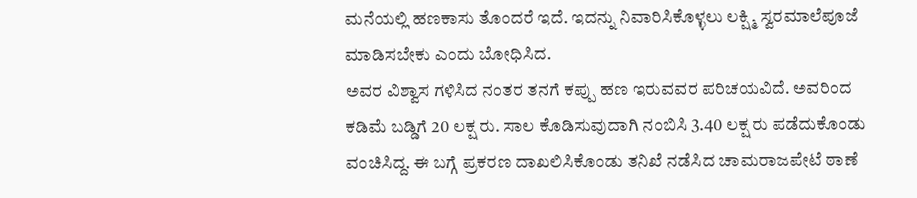ಮನೆಯಲ್ಲಿ ಹಣಕಾಸು ತೊಂದರೆ ಇದೆ. ಇದನ್ನು ನಿವಾರಿಸಿಕೊಳ್ಳಲು ಲಕ್ಷ್ಮಿ ಸ್ವರಮಾಲೆಪೂಜೆ ಮಾಡಿಸಬೇಕು ಎಂದು ಬೋಧಿಸಿದ.
ಅವರ ವಿಶ್ವಾಸ ಗಳಿಸಿದ ನಂತರ ತನಗೆ ಕಪ್ಪು ಹಣ ಇರುವವರ ಪರಿಚಯವಿದೆ. ಅವರಿಂದ ಕಡಿಮೆ ಬಡ್ಡಿಗೆ 20 ಲಕ್ಷ ರು. ಸಾಲ ಕೊಡಿಸುವುದಾಗಿ ನಂಬಿಸಿ 3.40 ಲಕ್ಷ ರು ಪಡೆದುಕೊಂಡು ವಂಚಿಸಿದ್ದ. ಈ ಬಗ್ಗೆ ಪ್ರಕರಣ ದಾಖಲಿಸಿಕೊಂಡು ತನಿಖೆ ನಡೆಸಿದ ಚಾಮರಾಜಪೇಟೆ ಠಾಣೆ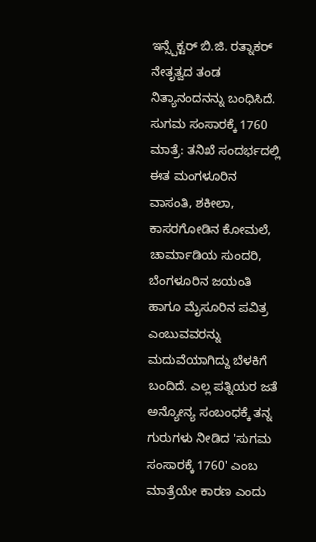ಇನ್ಸ್ಪೆಕ್ಟರ್ ಬಿ.ಜಿ. ರತ್ನಾಕರ್ ನೇತೃತ್ವದ ತಂಡ ನಿತ್ಯಾನಂದನನ್ನು ಬಂಧಿಸಿದೆ.
ಸುಗಮ ಸಂಸಾರಕ್ಕೆ 1760 ಮಾತ್ರೆ: ತನಿಖೆ ಸಂದರ್ಭದಲ್ಲಿ ಈತ ಮಂಗಳೂರಿನ ವಾಸಂತಿ, ಶಕೀಲಾ, ಕಾಸರಗೋಡಿನ ಕೋಮಲೆ, ಚಾರ್ಮಾಡಿಯ ಸುಂದರಿ, ಬೆಂಗಳೂರಿನ ಜಯಂತಿ ಹಾಗೂ ಮೈಸೂರಿನ ಪವಿತ್ರ ಎಂಬುವವರನ್ನು ಮದುವೆಯಾಗಿದ್ದು ಬೆಳಕಿಗೆ ಬಂದಿದೆ. ಎಲ್ಲ ಪತ್ನಿಯರ ಜತೆ ಅನ್ಯೋನ್ಯ ಸಂಬಂಧಕ್ಕೆ ತನ್ನ ಗುರುಗಳು ನೀಡಿದ 'ಸುಗಮ ಸಂಸಾರಕ್ಕೆ 1760' ಎಂಬ ಮಾತ್ರೆಯೇ ಕಾರಣ ಎಂದು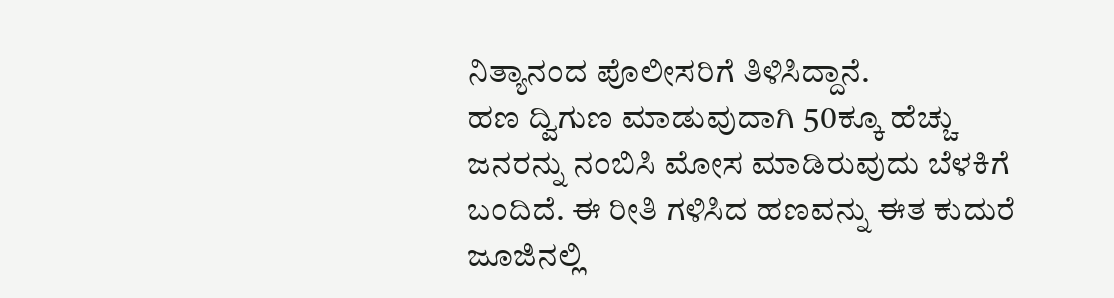ನಿತ್ಯಾನಂದ ಪೊಲೀಸರಿಗೆ ತಿಳಿಸಿದ್ದಾನೆ.
ಹಣ ದ್ವಿಗುಣ ಮಾಡುವುದಾಗಿ 50ಕ್ಕೂ ಹೆಚ್ಚು ಜನರನ್ನು ನಂಬಿಸಿ ಮೋಸ ಮಾಡಿರುವುದು ಬೆಳಕಿಗೆ ಬಂದಿದೆ. ಈ ರೀತಿ ಗಳಿಸಿದ ಹಣವನ್ನು ಈತ ಕುದುರೆ ಜೂಜಿನಲ್ಲಿ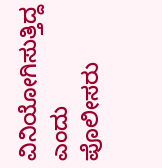ವಿನಿಯೋಗಿಸುತ್ತಿದ್ದ ಎಂದು ಪೊಲೀಸರು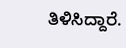ತಿಳಿಸಿದ್ದಾರೆ.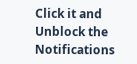Click it and Unblock the Notifications